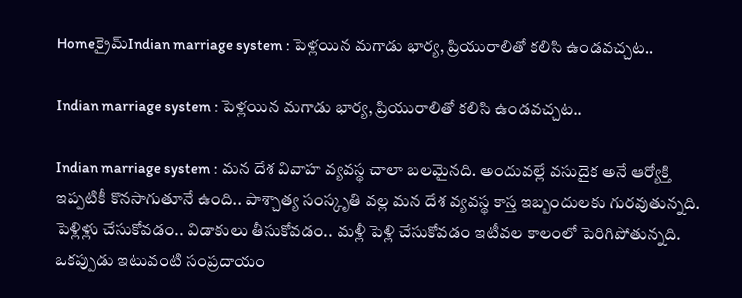Homeక్రైమ్‌Indian marriage system : పెళ్లయిన మగాడు భార్య, ప్రియురాలితో కలిసి ఉండవచ్చట..

Indian marriage system : పెళ్లయిన మగాడు భార్య, ప్రియురాలితో కలిసి ఉండవచ్చట..

Indian marriage system : మన దేశ వివాహ వ్యవస్థ చాలా బలమైనది. అందువల్లే వసుదైక అనే ఆర్యోక్తి ఇప్పటికీ కొనసాగుతూనే ఉంది.. పాశ్చాత్య సంస్కృతి వల్ల మన దేశ వ్యవస్థ కాస్త ఇబ్బందులకు గురవుతున్నది. పెళ్లిళ్లు చేసుకోవడం.. విడాకులు తీసుకోవడం.. మళ్లీ పెళ్లి చేసుకోవడం ఇటీవల కాలంలో పెరిగిపోతున్నది. ఒకప్పుడు ఇటువంటి సంప్రదాయం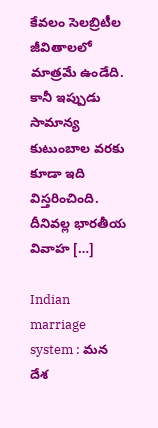కేవలం సెలబ్రిటీల జీవితాలలో మాత్రమే ఉండేది. కానీ ఇప్పుడు సామాన్య కుటుంబాల వరకు కూడా ఇది విస్తరించింది. దీనివల్ల భారతీయ వివాహ […]

Indian marriage system : మన దేశ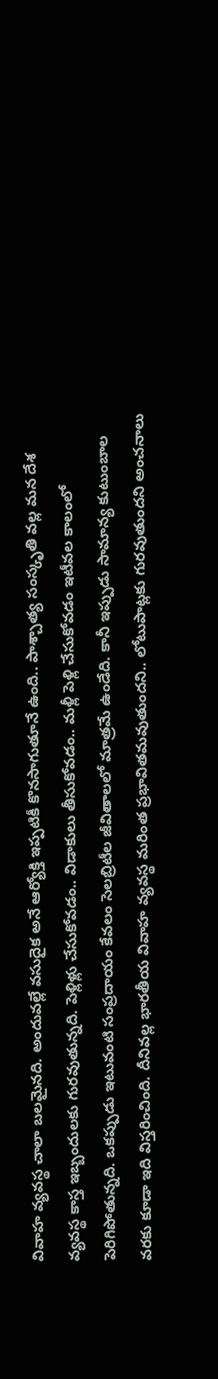వివాహ వ్యవస్థ చాలా బలమైనది. అందువల్లే వసుదైక అనే ఆర్యోక్తి ఇప్పటికీ కొనసాగుతూనే ఉంది.. పాశ్చాత్య సంస్కృతి వల్ల మన దేశ వ్యవస్థ కాస్త ఇబ్బందులకు గురవుతున్నది. పెళ్లిళ్లు చేసుకోవడం.. విడాకులు తీసుకోవడం.. మళ్లీ పెళ్లి చేసుకోవడం ఇటీవల కాలంలో పెరిగిపోతున్నది. ఒకప్పుడు ఇటువంటి సంప్రదాయం కేవలం సెలబ్రిటీల జీవితాలలో మాత్రమే ఉండేది. కానీ ఇప్పుడు సామాన్య కుటుంబాల వరకు కూడా ఇది విస్తరించింది. దీనివల్ల భారతీయ వివాహ వ్యవస్థ మరింత ప్రభావితమవుతుందని.. లోటుపాట్లకు గురవుతుందని అంచనాలు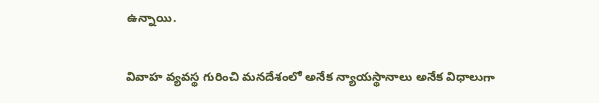ఉన్నాయి.

వివాహ వ్యవస్థ గురించి మనదేశంలో అనేక న్యాయస్థానాలు అనేక విధాలుగా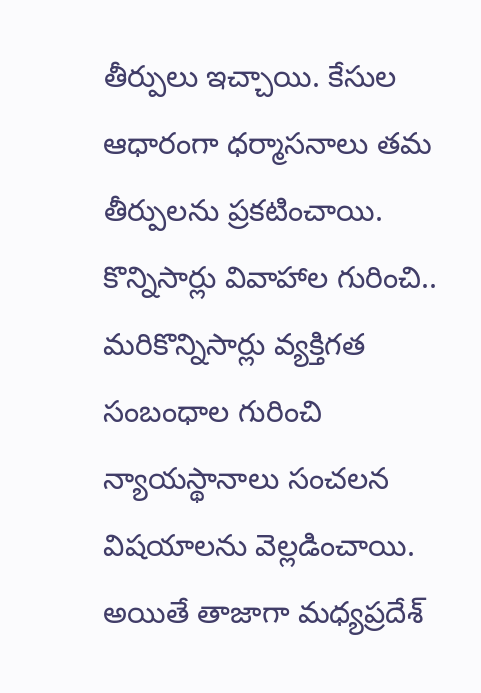తీర్పులు ఇచ్చాయి. కేసుల ఆధారంగా ధర్మాసనాలు తమ తీర్పులను ప్రకటించాయి. కొన్నిసార్లు వివాహాల గురించి.. మరికొన్నిసార్లు వ్యక్తిగత సంబంధాల గురించి న్యాయస్థానాలు సంచలన విషయాలను వెల్లడించాయి. అయితే తాజాగా మధ్యప్రదేశ్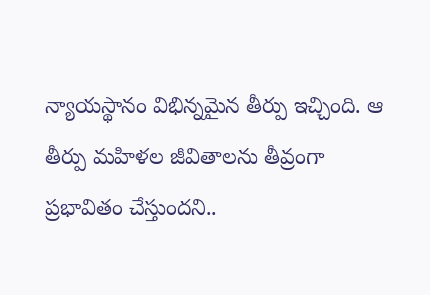న్యాయస్థానం విభిన్నమైన తీర్పు ఇచ్చింది. ఆ తీర్పు మహిళల జీవితాలను తీవ్రంగా ప్రభావితం చేస్తుందని..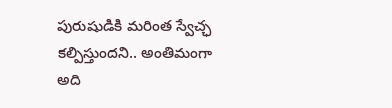పురుషుడికి మరింత స్వేచ్ఛ కల్పిస్తుందని.. అంతిమంగా అది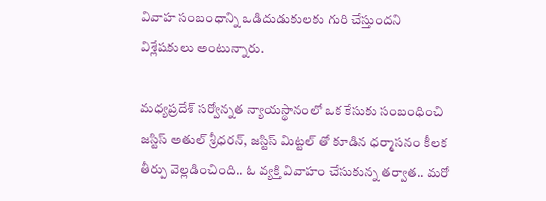వివాహ సంబంధాన్ని ఒడిదుడుకులకు గురి చేస్తుందని విశ్లేషకులు అంటున్నారు.

మధ్యప్రదేశ్ సర్వోన్నత న్యాయస్థానంలో ఒక కేసుకు సంబంధించి జస్టిస్ అతుల్ శ్రీధరన్, జస్టిస్ మిట్టల్ తో కూడిన ధర్మాసనం కీలక తీర్పు వెల్లడించింది.. ఓ వ్యక్తి వివాహం చేసుకున్న తర్వాత.. మరో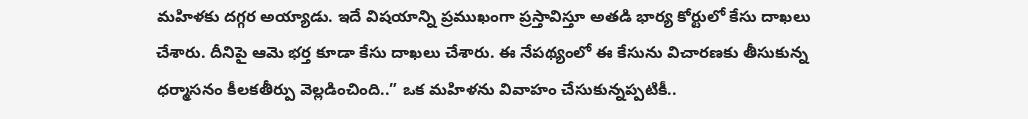మహిళకు దగ్గర అయ్యాడు. ఇదే విషయాన్ని ప్రముఖంగా ప్రస్తావిస్తూ అతడి భార్య కోర్టులో కేసు దాఖలు చేశారు. దీనిపై ఆమె భర్త కూడా కేసు దాఖలు చేశారు. ఈ నేపథ్యంలో ఈ కేసును విచారణకు తీసుకున్న ధర్మాసనం కీలకతీర్పు వెల్లడించింది..” ఒక మహిళను వివాహం చేసుకున్నప్పటికీ..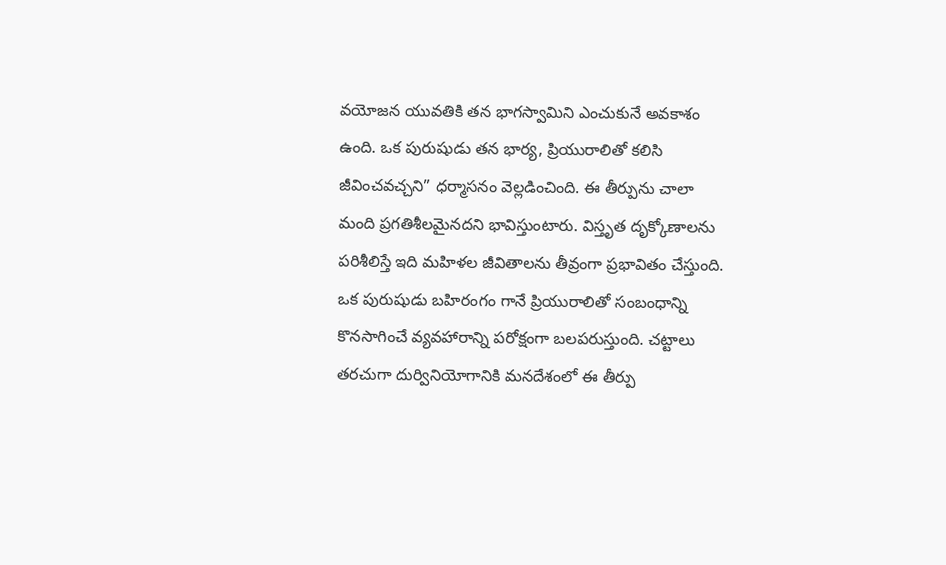వయోజన యువతికి తన భాగస్వామిని ఎంచుకునే అవకాశం ఉంది. ఒక పురుషుడు తన భార్య, ప్రియురాలితో కలిసి జీవించవచ్చని” ధర్మాసనం వెల్లడించింది. ఈ తీర్పును చాలా మంది ప్రగతిశీలమైనదని భావిస్తుంటారు. విస్తృత దృక్కోణాలను పరిశీలిస్తే ఇది మహిళల జీవితాలను తీవ్రంగా ప్రభావితం చేస్తుంది. ఒక పురుషుడు బహిరంగం గానే ప్రియురాలితో సంబంధాన్ని కొనసాగించే వ్యవహారాన్ని పరోక్షంగా బలపరుస్తుంది. చట్టాలు తరచుగా దుర్వినియోగానికి మనదేశంలో ఈ తీర్పు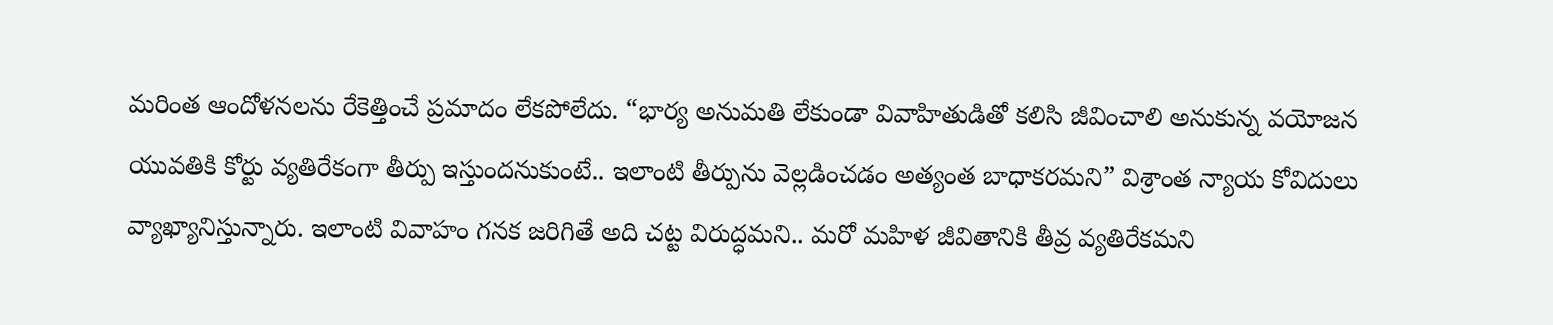మరింత ఆందోళనలను రేకెత్తించే ప్రమాదం లేకపోలేదు. “భార్య అనుమతి లేకుండా వివాహితుడితో కలిసి జీవించాలి అనుకున్న వయోజన యువతికి కోర్టు వ్యతిరేకంగా తీర్పు ఇస్తుందనుకుంటే.. ఇలాంటి తీర్పును వెల్లడించడం అత్యంత బాధాకరమని” విశ్రాంత న్యాయ కోవిదులు వ్యాఖ్యానిస్తున్నారు. ఇలాంటి వివాహం గనక జరిగితే అది చట్ట విరుద్ధమని.. మరో మహిళ జీవితానికి తీవ్ర వ్యతిరేకమని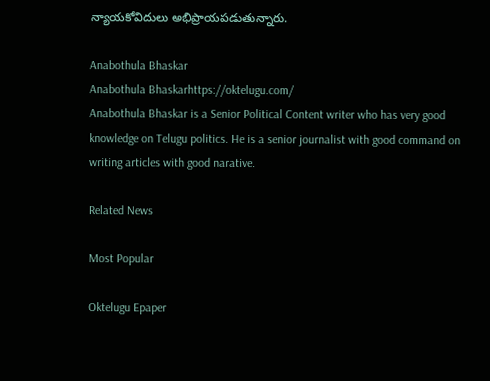న్యాయకోవిదులు అభిప్రాయపడుతున్నారు.

Anabothula Bhaskar
Anabothula Bhaskarhttps://oktelugu.com/
Anabothula Bhaskar is a Senior Political Content writer who has very good knowledge on Telugu politics. He is a senior journalist with good command on writing articles with good narative.

Related News

Most Popular

Oktelugu Epaper